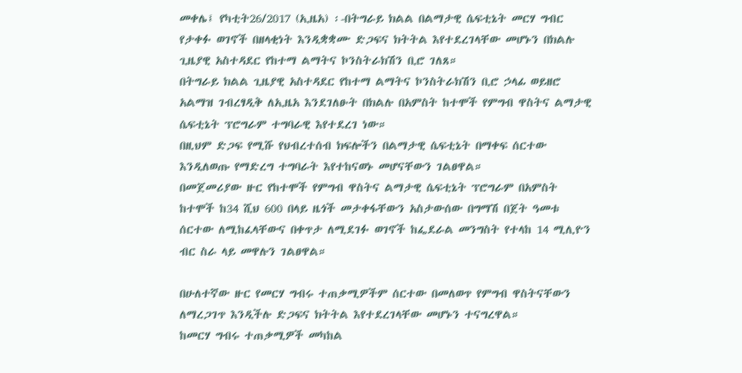መቀሌ፤ የካቲት26/2017 (ኢዜአ) ፡-በትግራይ ክልል በልማታዊ ሴፍቲኔት መርሃ ግብር የታቀፉ ወገኖች በዘላቂነት እንዲቋቋሙ ድጋፍና ክትትል እየተደረገላቸው መሆኑን በክልሉ ጊዜያዊ አስተዳደር የከተማ ልማትና ኮንስትራክሽን ቢሮ ገለጸ።
በትግራይ ክልል ጊዜያዊ አስተዳደር የከተማ ልማትና ኮንስትራክሽን ቢሮ ኃላፊ ወይዘሮ አልማዝ ገብረፃዲቅ ለኢዜአ እንደገለፁት በክልሉ በአምስት ከተሞች የምግብ ዋስትና ልማታዊ ሴፍቲኔት ፕሮግራም ተግባራዊ እየተደረገ ነው።
በዚህም ድጋፍ የሚሹ የህብረተሰብ ክፍሎችን በልማታዊ ሴፍቲኔት በማቀፍ ሰርተው እንዲለወጡ የማድረግ ተግባራት እየተከናወኑ መሆናቸውን ገልፀዋል።
በመጀመሪያው ዙር የከተሞች የምግብ ዋስትና ልማታዊ ሴፍቲኔት ፕሮግራም በአምስት ከተሞች ከ34 ሺህ 600 በላይ ዜጎች መታቀፋቸውን አስታውሰው በግማሽ በጀት ዓመቱ ሰርተው ለሚከፈላቸውና በቀጥታ ለሚደገፉ ወገኖች ከፌደራል መንግስት የተላከ 14 ሚሊዮን ብር ስራ ላይ መዋሉን ገልፀዋል።

በሁለተኛው ዙር የመርሃ ግብሩ ተጠቃሚዎችም ሰርተው በመለወጥ የምግብ ዋስትናቸውን ለማረጋገጥ እንዲችሉ ድጋፍና ክትትል እየተደረገላቸው መሆኑን ተናግረዋል።
ከመርሃ ግብሩ ተጠቃሚዎች መካከል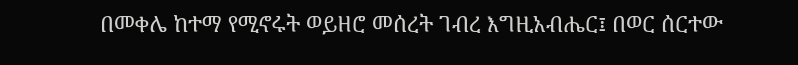በመቀሌ ከተማ የሚኖሩት ወይዘሮ መሰረት ገብረ እግዚአብሔር፤ በወር ሰርተው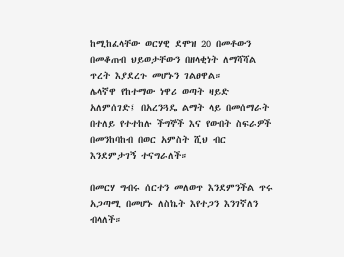ከሚከፈላቸው ወርሃዊ ደሞዝ 20 በመቶውን በመቆጠብ ህይወታቸውን በዘላቂነት ለማሻሻል ጥረት እያደረጉ መሆኑን ገልፀዋል።
ሌላኛዋ የከተማው ነዋሪ ወጣት ዛይድ አለምሰገድ፤ በአረንጓዴ ልማት ላይ በመሰማራት በተለይ የተተከሉ ችግኞች እና የውበት ስፍራዎች በመንከባከብ በወር አምስት ሺህ ብር እንደምታገኝ ተናግራለች።

በመርሃ ግብሩ ሰርተን መለወጥ እንደምንችል ጥሩ አጋጣሚ በመሆኑ ለስኬት እየተጋን እንገኛለን ብላለች።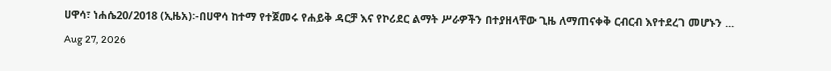ሀዋሳ፣ ነሐሴ20/2018 (ኢዜአ)፡-በሀዋሳ ከተማ የተጀመሩ የሐይቅ ዳርቻ እና የኮሪደር ልማት ሥራዎችን በተያዘላቸው ጊዜ ለማጠናቀቅ ርብርብ እየተደረገ መሆኑን ...
Aug 27, 2026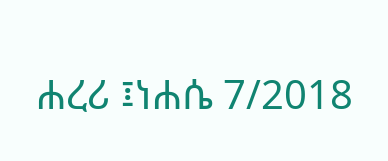ሐረሪ ፤ነሐሴ 7/2018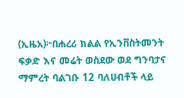(ኢዜአ)፦በሐረሪ ክልል የኢንቨስትመንት ፍቃድ እና መሬት ወስደው ወደ ግንባታና ማምረት ባልገቡ 12 ባለሀብቶች ላይ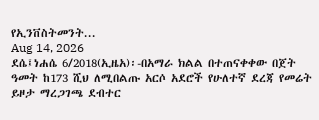የኢንቨስትመንት...
Aug 14, 2026
ደሴ፤ነሐሴ 6/2018(ኢዜአ)፡-በአማራ ክልል በተጠናቀቀው በጀት ዓመት ከ173 ሺህ ለሚበልጡ አርሶ አደሮች የሁለተኛ ደረጃ የመሬት ይዞታ ማረጋገጫ ደብተር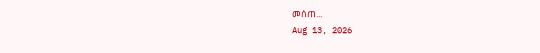መሰጠ...
Aug 13, 2026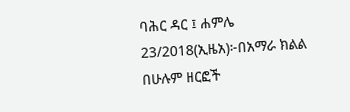ባሕር ዳር ፤ ሐምሌ 23/2018(ኢዜአ)፦በአማራ ክልል በሁሉም ዘርፎች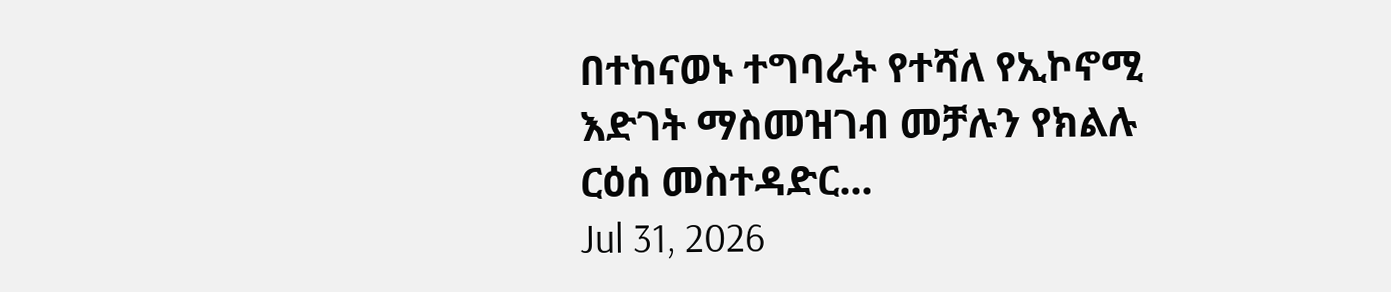በተከናወኑ ተግባራት የተሻለ የኢኮኖሚ እድገት ማስመዝገብ መቻሉን የክልሉ ርዕሰ መስተዳድር...
Jul 31, 2026